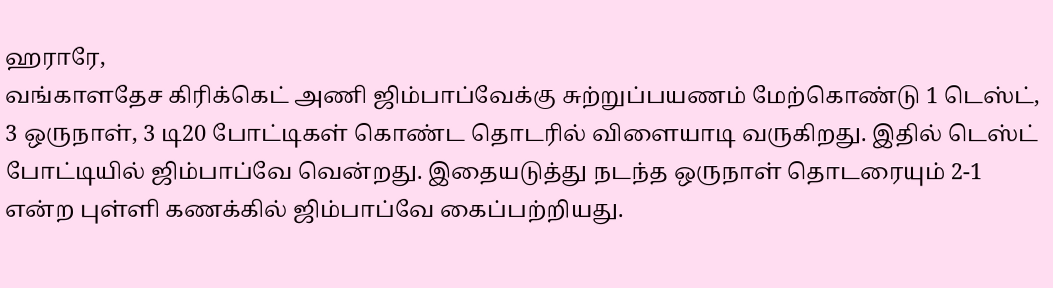ஹராரே,
வங்காளதேச கிரிக்கெட் அணி ஜிம்பாப்வேக்கு சுற்றுப்பயணம் மேற்கொண்டு 1 டெஸ்ட், 3 ஒருநாள், 3 டி20 போட்டிகள் கொண்ட தொடரில் விளையாடி வருகிறது. இதில் டெஸ்ட் போட்டியில் ஜிம்பாப்வே வென்றது. இதையடுத்து நடந்த ஒருநாள் தொடரையும் 2-1 என்ற புள்ளி கணக்கில் ஜிம்பாப்வே கைப்பற்றியது.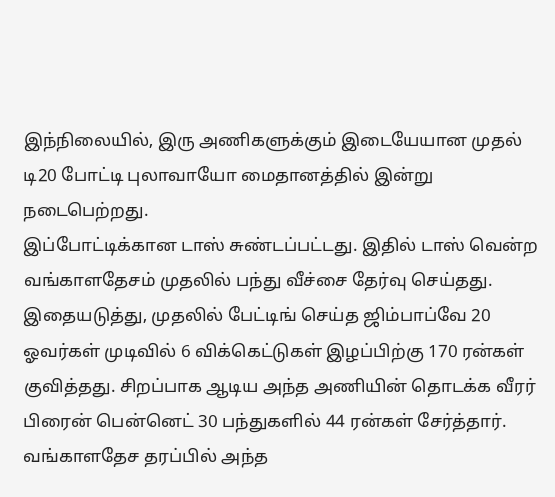இந்நிலையில், இரு அணிகளுக்கும் இடையேயான முதல் டி20 போட்டி புலாவாயோ மைதானத்தில் இன்று நடைபெற்றது.
இப்போட்டிக்கான டாஸ் சுண்டப்பட்டது. இதில் டாஸ் வென்ற வங்காளதேசம் முதலில் பந்து வீச்சை தேர்வு செய்தது.
இதையடுத்து, முதலில் பேட்டிங் செய்த ஜிம்பாப்வே 20 ஓவர்கள் முடிவில் 6 விக்கெட்டுகள் இழப்பிற்கு 170 ரன்கள் குவித்தது. சிறப்பாக ஆடிய அந்த அணியின் தொடக்க வீரர் பிரைன் பென்னெட் 30 பந்துகளில் 44 ரன்கள் சேர்த்தார்.
வங்காளதேச தரப்பில் அந்த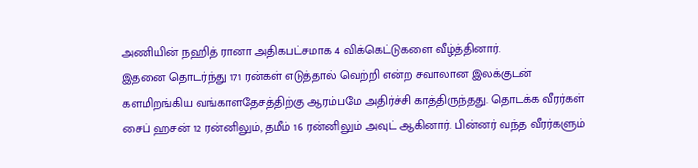அணியின் நஹித் ரானா அதிகபட்சமாக 4 விக்கெட்டுகளை வீழ்த்தினார்.
இதனை தொடர்ந்து 171 ரன்கள் எடுத்தால் வெற்றி என்ற சவாலான இலக்குடன் களமிறங்கிய வங்காளதேசத்திற்கு ஆரம்பமே அதிர்ச்சி காத்திருந்தது. தொடக்க வீரர்கள் சைப் ஹசன் 12 ரன்னிலும், தமீம் 16 ரன்னிலும் அவுட் ஆகினார். பின்னர் வந்த வீரர்களும்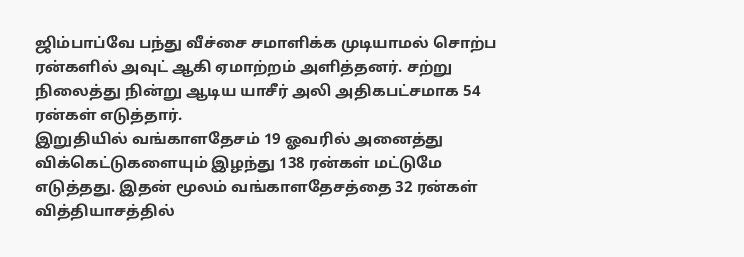ஜிம்பாப்வே பந்து வீச்சை சமாளிக்க முடியாமல் சொற்ப ரன்களில் அவுட் ஆகி ஏமாற்றம் அளித்தனர். சற்று நிலைத்து நின்று ஆடிய யாசீர் அலி அதிகபட்சமாக 54 ரன்கள் எடுத்தார்.
இறுதியில் வங்காளதேசம் 19 ஓவரில் அனைத்து விக்கெட்டுகளையும் இழந்து 138 ரன்கள் மட்டுமே எடுத்தது. இதன் மூலம் வங்காளதேசத்தை 32 ரன்கள் வித்தியாசத்தில்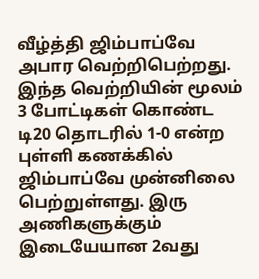வீழ்த்தி ஜிம்பாப்வே அபார வெற்றிபெற்றது. இந்த வெற்றியின் மூலம் 3 போட்டிகள் கொண்ட டி20 தொடரில் 1-0 என்ற புள்ளி கணக்கில் ஜிம்பாப்வே முன்னிலை பெற்றுள்ளது. இரு அணிகளுக்கும் இடையேயான 2வது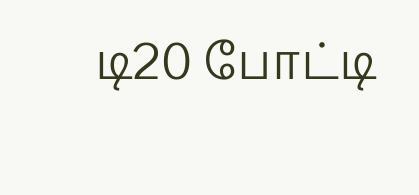டி20 போட்டி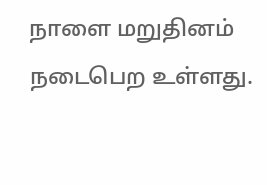நாளை மறுதினம் நடைபெற உள்ளது.